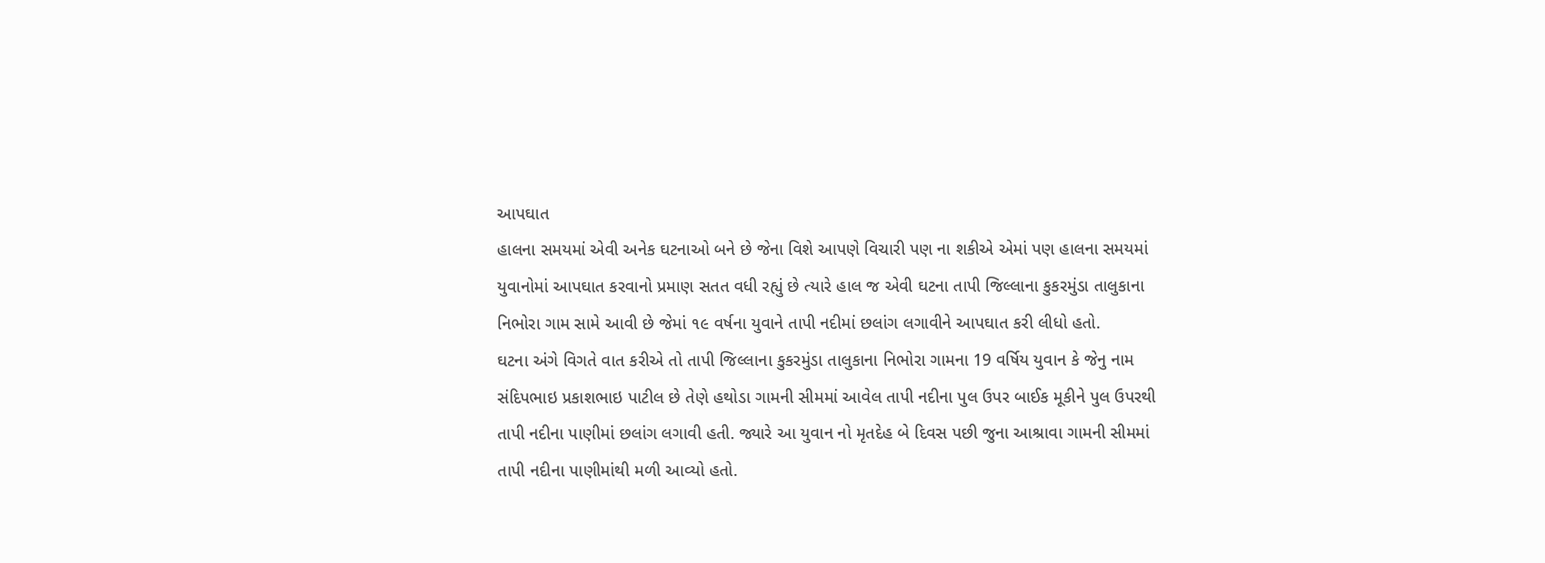આપઘાત
હાલના સમયમાં એવી અનેક ઘટનાઓ બને છે જેના વિશે આપણે વિચારી પણ ના શકીએ એમાં પણ હાલના સમયમાં યુવાનોમાં આપઘાત કરવાનો પ્રમાણ સતત વધી રહ્યું છે ત્યારે હાલ જ એવી ઘટના તાપી જિલ્લાના કુકરમુંડા તાલુકાના નિભોરા ગામ સામે આવી છે જેમાં ૧૯ વર્ષના યુવાને તાપી નદીમાં છલાંગ લગાવીને આપઘાત કરી લીધો હતો.
ઘટના અંગે વિગતે વાત કરીએ તો તાપી જિલ્લાના કુકરમુંડા તાલુકાના નિભોરા ગામના 19 વર્ષિય યુવાન કે જેનુ નામ સંદિપભાઇ પ્રકાશભાઇ પાટીલ છે તેણે હથોડા ગામની સીમમાં આવેલ તાપી નદીના પુલ ઉપર બાઈક મૂકીને પુલ ઉપરથી તાપી નદીના પાણીમાં છલાંગ લગાવી હતી. જ્યારે આ યુવાન નો મૃતદેહ બે દિવસ પછી જુના આશ્રાવા ગામની સીમમાં તાપી નદીના પાણીમાંથી મળી આવ્યો હતો.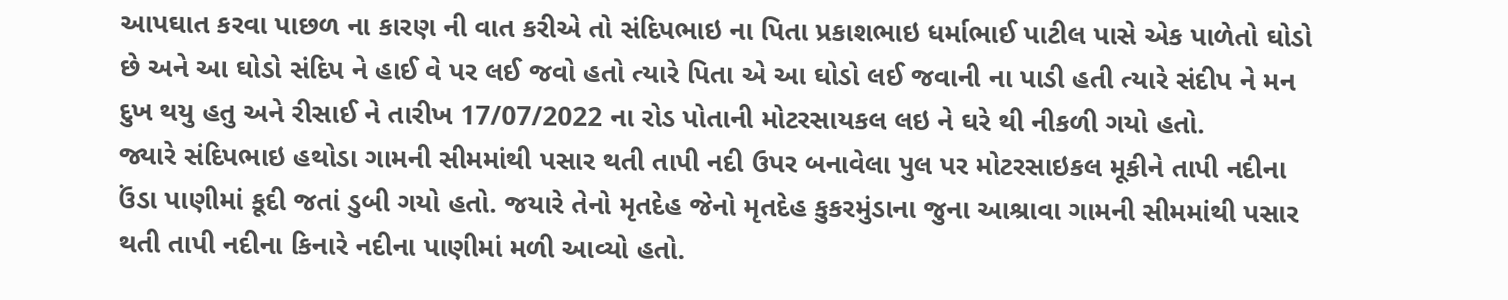આપઘાત કરવા પાછળ ના કારણ ની વાત કરીએ તો સંદિપભાઇ ના પિતા પ્રકાશભાઇ ધર્માભાઈ પાટીલ પાસે એક પાળેતો ઘોડો છે અને આ ઘોડો સંદિપ ને હાઈ વે પર લઈ જવો હતો ત્યારે પિતા એ આ ઘોડો લઈ જવાની ના પાડી હતી ત્યારે સંદીપ ને મન દુખ થયુ હતુ અને રીસાઈ ને તારીખ 17/07/2022 ના રોડ પોતાની મોટરસાયકલ લઇ ને ઘરે થી નીકળી ગયો હતો.
જ્યારે સંદિપભાઇ હથોડા ગામની સીમમાંથી પસાર થતી તાપી નદી ઉપર બનાવેલા પુલ પર મોટરસાઇકલ મૂકીને તાપી નદીના ઉંડા પાણીમાં કૂદી જતાં ડુબી ગયો હતો. જયારે તેનો મૃતદેહ જેનો મૃતદેહ કુકરમુંડાના જુના આશ્રાવા ગામની સીમમાંથી પસાર થતી તાપી નદીના કિનારે નદીના પાણીમાં મળી આવ્યો હતો.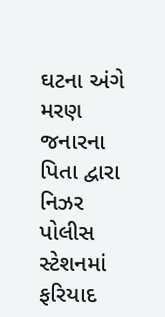ઘટના અંગે મરણ જનારના પિતા દ્વારા નિઝર પોલીસ સ્ટેશનમાં ફરિયાદ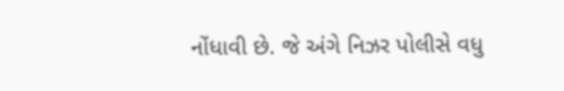નોંધાવી છે. જે અંગે નિઝર પોલીસે વધુ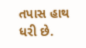તપાસ હાથ ધરી છે.